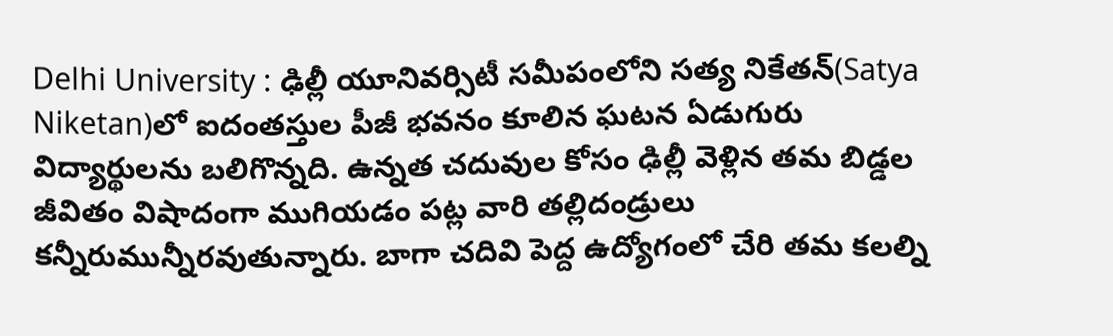Delhi University : ఢిల్లీ యూనివర్సిటీ సమీపంలోని సత్య నికేతన్(Satya Niketan)లో ఐదంతస్తుల పీజీ భవనం కూలిన ఘటన ఏడుగురు విద్యార్థులను బలిగొన్నది. ఉన్నత చదువుల కోసం ఢిల్లీ వెళ్లిన తమ బిడ్డల జీవితం విషాదంగా ముగియడం పట్ల వారి తల్లిదండ్రులు కన్నీరుమున్నీరవుతున్నారు. బాగా చదివి పెద్ద ఉద్యోగంలో చేరి తమ కలల్ని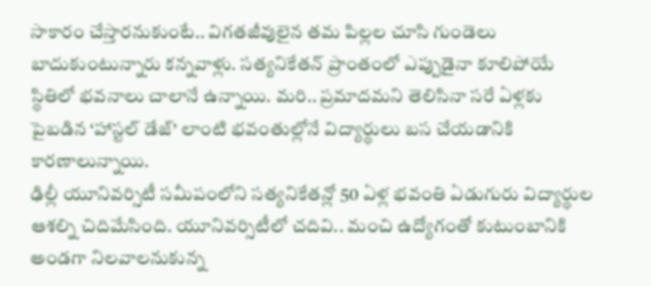సాకారం చేస్తారనుకుంటే.. విగతజీవులైన తమ పిల్లల చూసి గుండెలు బాదుకుంటున్నారు కన్నవాళ్లు. సత్యనికేతన్ ప్రాంతంలో ఎప్పుడైనా కూలిపోయే స్థితిలో భవనాలు చాలానే ఉన్నాయి. మరి.. ప్రమాదమని తెలిసినా సరే ఏళ్లకు పైబడిన ‘హాస్టల్ డేజ్’ లాంటి భవంతుల్లోనే విద్యార్థులు బస చేయడానికి కారణాలున్నాయి.
ఢిల్లీ యూనివర్సిటీ సమీపంలోని సత్యనికేతన్లో 50 ఏళ్ల భవంతి ఏడుగురు విద్యార్థుల ఆశల్ని చిదిమేసింది. యూనివర్సిటీలో చదివి.. మంచి ఉద్యోగంతో కుటుంబానికి అండగా నిలవాలనుకున్న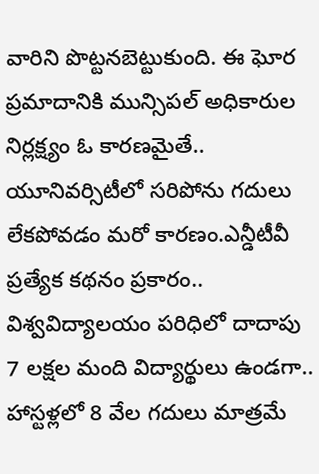వారిని పొట్టనబెట్టుకుంది. ఈ ఘోర ప్రమాదానికి మున్సిపల్ అధికారుల నిర్లక్ష్యం ఓ కారణమైతే.. యూనివర్సిటీలో సరిపోను గదులు లేకపోవడం మరో కారణం.ఎన్డీటీవీ ప్రత్యేక కథనం ప్రకారం.. విశ్వవిద్యాలయం పరిధిలో దాదాపు 7 లక్షల మంది విద్యార్థులు ఉండగా.. హాస్టళ్లలో 8 వేల గదులు మాత్రమే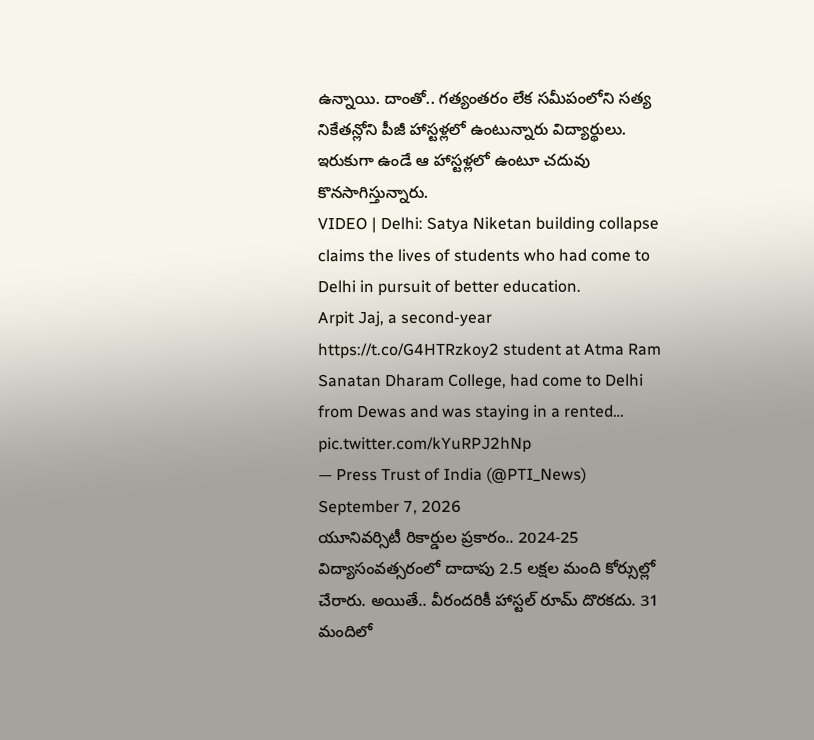ఉన్నాయి. దాంతో.. గత్యంతరం లేక సమీపంలోని సత్య నికేతన్లోని పీజీ హాస్టళ్లలో ఉంటున్నారు విద్యార్థులు. ఇరుకుగా ఉండే ఆ హాస్టళ్లలో ఉంటూ చదువు కొనసాగిస్తున్నారు.
VIDEO | Delhi: Satya Niketan building collapse claims the lives of students who had come to Delhi in pursuit of better education.
Arpit Jaj, a second-year https://t.co/G4HTRzkoy2 student at Atma Ram Sanatan Dharam College, had come to Delhi from Dewas and was staying in a rented… pic.twitter.com/kYuRPJ2hNp
— Press Trust of India (@PTI_News) September 7, 2026
యూనివర్సిటీ రికార్డుల ప్రకారం.. 2024-25 విద్యాసంవత్సరంలో దాదాపు 2.5 లక్షల మంది కోర్సుల్లో చేరారు. అయితే.. వీరందరికీ హాస్టల్ రూమ్ దొరకదు. 31 మందిలో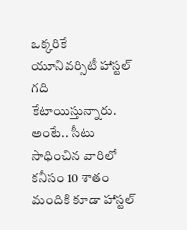ఒక్కరికే యూనివర్సిటీ హాస్టల్ గది కేటాయిస్తున్నారు. అంటే.. సీటు సాధించిన వారిలో కనీసం 10 శాతం మందికి కూడా హాస్టల్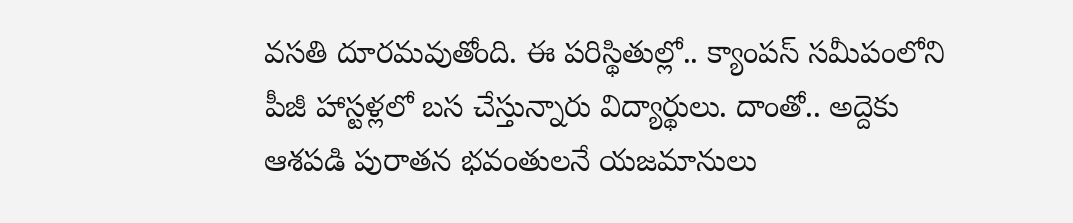వసతి దూరమవుతోంది. ఈ పరిస్థితుల్లో.. క్యాంపస్ సమీపంలోని పీజీ హాస్టళ్లలో బస చేస్తున్నారు విద్యార్థులు. దాంతో.. అద్దెకు ఆశపడి పురాతన భవంతులనే యజమానులు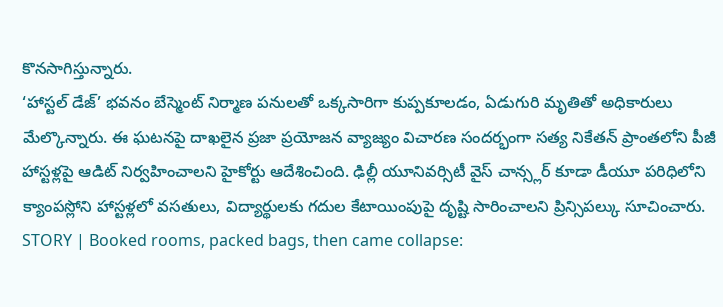కొనసాగిస్తున్నారు.
‘హాస్టల్ డేజ్’ భవనం బేస్మెంట్ నిర్మాణ పనులతో ఒక్కసారిగా కుప్పకూలడం, ఏడుగురి మృతితో అధికారులు మేల్కొన్నారు. ఈ ఘటనపై దాఖలైన ప్రజా ప్రయోజన వ్యాజ్యం విచారణ సందర్భంగా సత్య నికేతన్ ప్రాంతలోని పీజీ హాస్టళ్లపై ఆడిట్ నిర్వహించాలని హైకోర్టు ఆదేశించింది. ఢిల్లీ యూనివర్సిటీ వైస్ చాన్స్లర్ కూడా డీయూ పరిధిలోని క్యాంపస్లోని హాస్టళ్లలో వసతులు, విద్యార్థులకు గదుల కేటాయింపుపై దృష్టి సారించాలని ప్రిన్సిపల్కు సూచించారు.
STORY | Booked rooms, packed bags, then came collapse: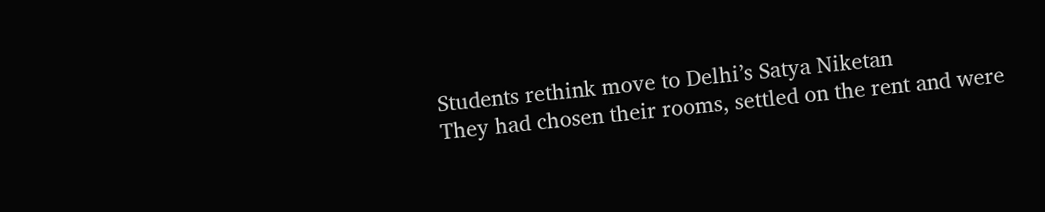Students rethink move to Delhi’s Satya Niketan
They had chosen their rooms, settled on the rent and were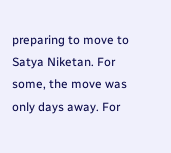preparing to move to Satya Niketan. For some, the move was only days away. For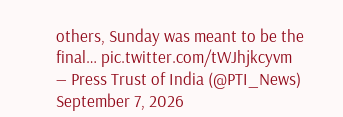others, Sunday was meant to be the final… pic.twitter.com/tWJhjkcyvm
— Press Trust of India (@PTI_News) September 7, 2026